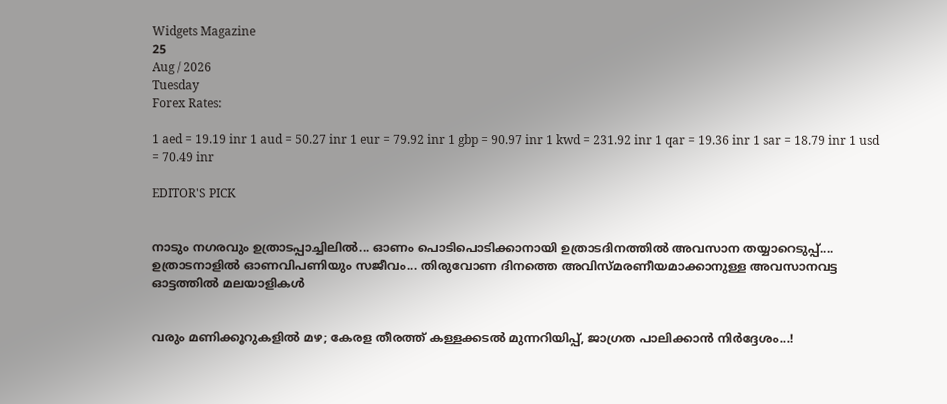Widgets Magazine
25
Aug / 2026
Tuesday
Forex Rates:

1 aed = 19.19 inr 1 aud = 50.27 inr 1 eur = 79.92 inr 1 gbp = 90.97 inr 1 kwd = 231.92 inr 1 qar = 19.36 inr 1 sar = 18.79 inr 1 usd = 70.49 inr

EDITOR'S PICK


നാടും നഗരവും ഉത്രാടപ്പാച്ചിലിൽ... ഓണം പൊടിപൊടിക്കാനായി ഉത്രാടദിനത്തിൽ അവസാന തയ്യാറെടുപ്പ്.... ഉത്രാടനാളിൽ ഓണവിപണിയും സജീവം... തിരുവോണ ദിനത്തെ അവിസ്മരണീയമാക്കാനുള്ള അവസാനവട്ട ഓട്ടത്തിൽ മലയാളികൾ


വരും മണിക്കൂറുകളിൽ മഴ; കേരള തീരത്ത് കള്ളക്കടൽ മുന്നറിയിപ്പ്, ജാഗ്രത പാലിക്കാൻ നിർദ്ദേശം...!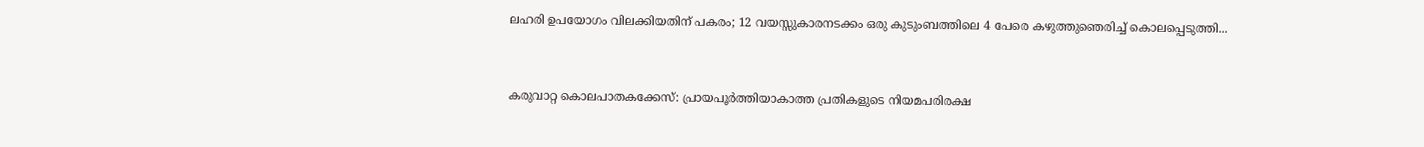ലഹരി ഉപയോഗം വിലക്കിയതിന് പകരം; 12 വയസ്സുകാരനടക്കം ഒരു കുടുംബത്തിലെ 4 പേരെ കഴുത്തുഞെരിച്ച് കൊലപ്പെടുത്തി...


കരുവാറ്റ കൊലപാതകക്കേസ്: പ്രായപൂർത്തിയാകാത്ത പ്രതികളുടെ നിയമപരിരക്ഷ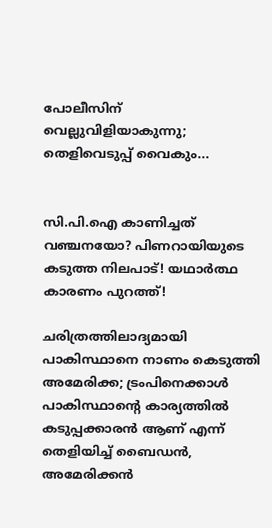പോലീസിന് വെല്ലുവിളിയാകുന്നു; തെളിവെടുപ്പ് വൈകും...


സി.പി.ഐ കാണിച്ചത് വഞ്ചനയോ? പിണറായിയുടെ കടുത്ത നിലപാട്! യഥാർത്ഥ കാരണം പുറത്ത്!

ചരിത്രത്തിലാദ്യമായി പാകിസ്ഥാനെ നാണം കെടുത്തി അമേരിക്ക; ട്രംപിനെക്കാൾ പാകിസ്ഥാന്റെ കാര്യത്തിൽ കടുപ്പക്കാരൻ ആണ് എന്ന് തെളിയിച്ച് ബൈഡൻ, അമേരിക്കൻ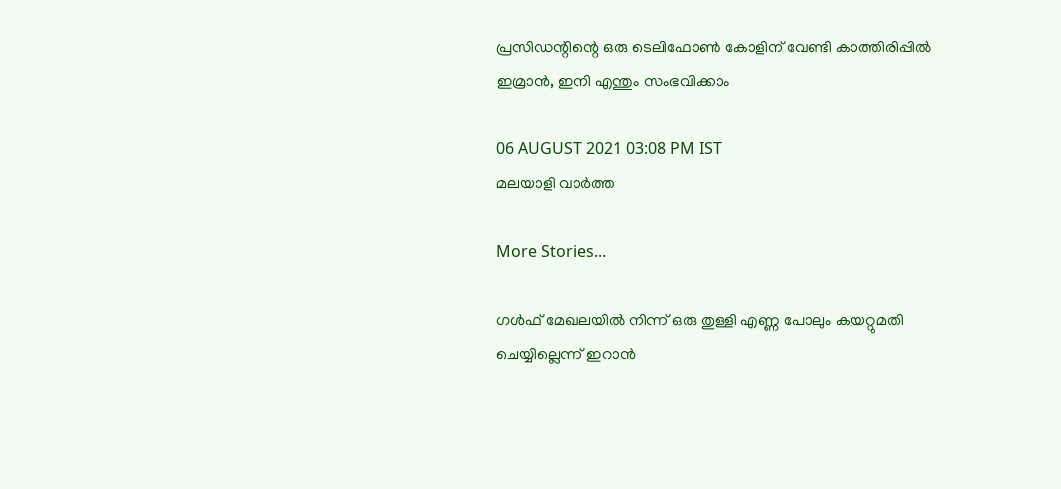പ്രസിഡന്റിന്റെ ഒരു ടെലിഫോൺ കോളിന് വേണ്ടി കാത്തിരിപ്പിൽ ഇമ്രാൻ, ഇനി എന്തും സംഭവിക്കാം

06 AUGUST 2021 03:08 PM IST
മലയാളി വാര്‍ത്ത

More Stories...

ഗള്‍ഫ് മേഖലയില്‍ നിന്ന് ഒരു തുള്ളി എണ്ണ പോലും കയറ്റുമതി ചെയ്യില്ലെന്ന് ഇറാന്‍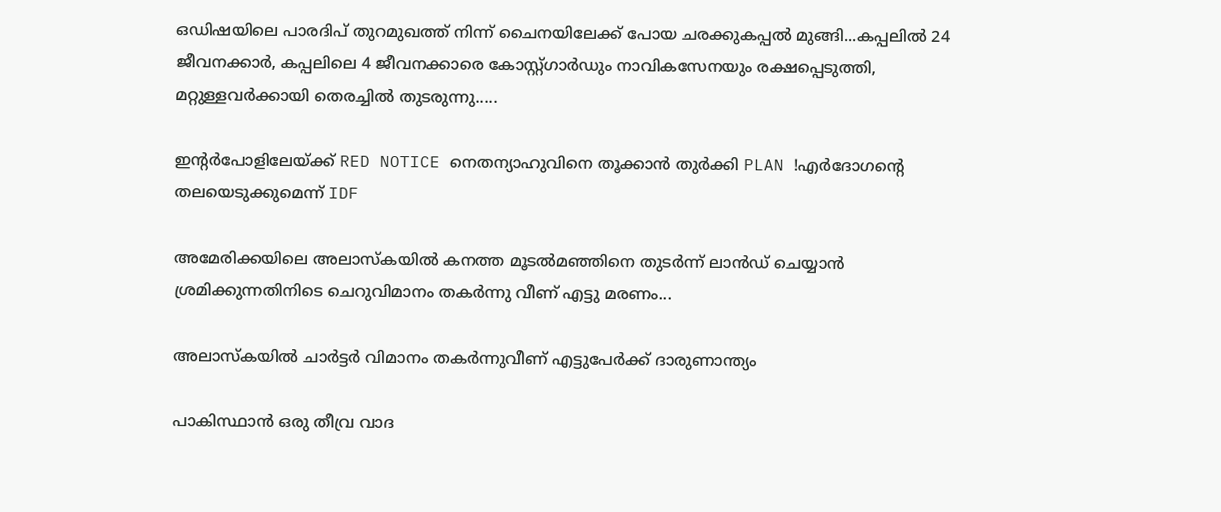ഒഡിഷയിലെ പാരദിപ് തുറമുഖത്ത് നിന്ന് ചൈനയിലേക്ക് പോയ ചരക്കുകപ്പൽ മുങ്ങി...കപ്പലിൽ 24 ജീവനക്കാർ, കപ്പലിലെ 4 ജീവനക്കാരെ കോസ്റ്റ്ഗാ‌ർഡും നാവികസേനയും രക്ഷപ്പെടുത്തി, മറ്റുള്ളവർക്കായി തെരച്ചിൽ തുടരുന്നു.....

ഇന്റർപോളിലേയ്ക്ക് RED NOTICE നെതന്യാഹുവിനെ തൂക്കാൻ തുർക്കി PLAN !എർദോഗന്റെ തലയെടുക്കുമെന്ന് IDF

അമേരിക്കയിലെ അലാസ്കയിൽ കനത്ത മൂടൽമഞ്ഞിനെ തുടർന്ന് ലാൻഡ് ചെയ്യാൻ ശ്രമിക്കുന്നതിനിടെ ചെറുവിമാനം തകർന്നു വീണ് എട്ടു മരണം...

അലാസ്‌കയില്‍ ചാര്‍ട്ടര്‍ വിമാനം തകര്‍ന്നുവീണ് എട്ടുപേര്‍ക്ക് ദാരുണാന്ത്യം

പാകിസ്ഥാൻ ഒരു തീവ്ര വാദ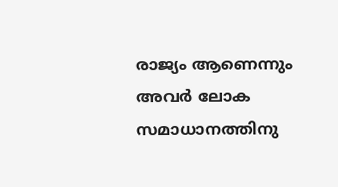രാജ്യം ആണെന്നും അവർ ലോക സമാധാനത്തിനു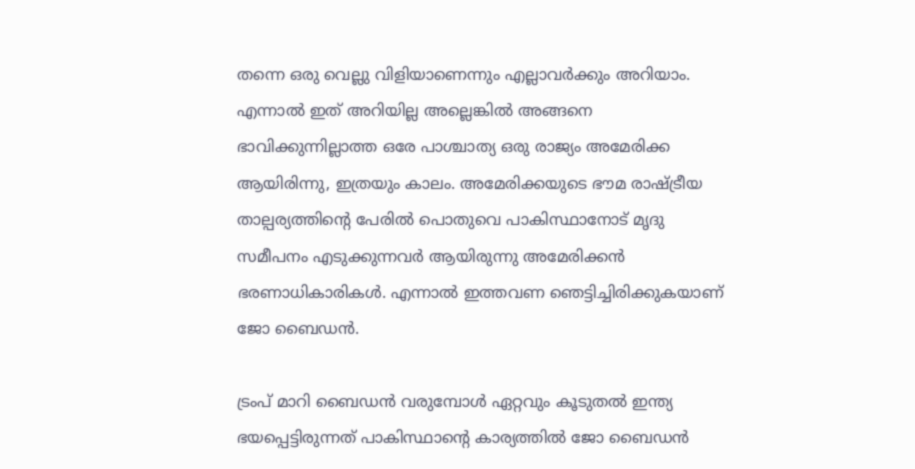തന്നെ ഒരു വെല്ലു വിളിയാണെന്നും എല്ലാവർക്കും അറിയാം. എന്നാൽ ഇത് അറിയില്ല അല്ലെങ്കിൽ അങ്ങനെ ഭാവിക്കുന്നില്ലാത്ത ഒരേ പാശ്ചാത്യ ഒരു രാജ്യം അമേരിക്ക ആയിരിന്നു, ഇത്രയും കാലം. അമേരിക്കയുടെ ഭൗമ രാഷ്ട്രീയ താല്പര്യത്തിന്റെ പേരിൽ പൊതുവെ പാകിസ്ഥാനോട് മൃദു സമീപനം എടുക്കുന്നവർ ആയിരുന്നു അമേരിക്കൻ ഭരണാധികാരികൾ. എന്നാൽ ഇത്തവണ ഞെട്ടിച്ചിരിക്കുകയാണ് ജോ ബൈഡൻ.

ട്രംപ് മാറി ബൈഡൻ വരുമ്പോൾ ഏറ്റവും കൂടുതൽ ഇന്ത്യ ഭയപ്പെട്ടിരുന്നത് പാകിസ്ഥാന്റെ കാര്യത്തിൽ ജോ ബൈഡൻ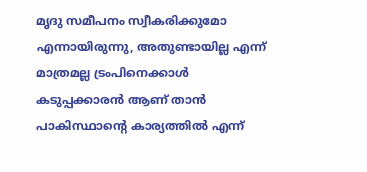മൃദു സമീപനം സ്വീകരിക്കുമോ എന്നായിരുന്നു, അതുണ്ടായില്ല എന്ന് മാത്രമല്ല ട്രംപിനെക്കാൾ കടുപ്പക്കാരൻ ആണ് താൻ പാകിസ്ഥാന്റെ കാര്യത്തിൽ എന്ന്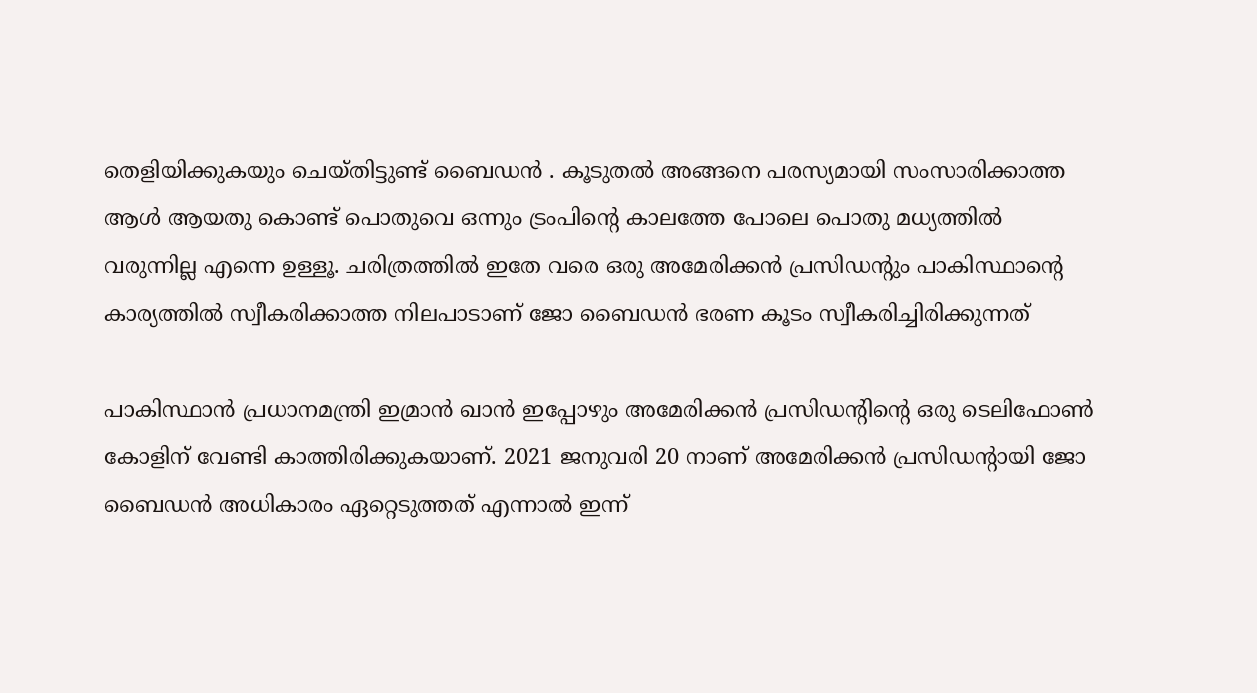തെളിയിക്കുകയും ചെയ്തിട്ടുണ്ട് ബൈഡൻ . കൂടുതൽ അങ്ങനെ പരസ്യമായി സംസാരിക്കാത്ത ആൾ ആയതു കൊണ്ട് പൊതുവെ ഒന്നും ട്രംപിന്റെ കാലത്തേ പോലെ പൊതു മധ്യത്തിൽ വരുന്നില്ല എന്നെ ഉള്ളൂ. ചരിത്രത്തിൽ ഇതേ വരെ ഒരു അമേരിക്കൻ പ്രസിഡന്റും പാകിസ്ഥാന്റെ കാര്യത്തിൽ സ്വീകരിക്കാത്ത നിലപാടാണ് ജോ ബൈഡൻ ഭരണ കൂടം സ്വീകരിച്ചിരിക്കുന്നത്

പാകിസ്ഥാൻ പ്രധാനമന്ത്രി ഇമ്രാൻ ഖാൻ ഇപ്പോഴും അമേരിക്കൻ പ്രസിഡന്റിന്റെ ഒരു ടെലിഫോൺ കോളിന് വേണ്ടി കാത്തിരിക്കുകയാണ്. 2021 ജനുവരി 20 നാണ് അമേരിക്കൻ പ്രസിഡന്റായി ജോ ബൈഡൻ അധികാരം ഏറ്റെടുത്തത് എന്നാൽ ഇന്ന്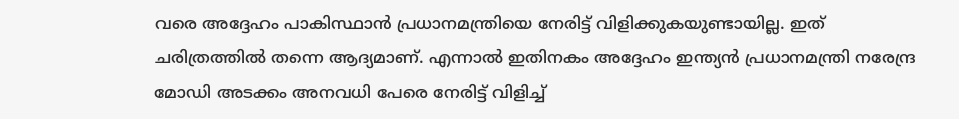വരെ അദ്ദേഹം പാകിസ്ഥാൻ പ്രധാനമന്ത്രിയെ നേരിട്ട് വിളിക്കുകയുണ്ടായില്ല. ഇത് ചരിത്രത്തിൽ തന്നെ ആദ്യമാണ്. എന്നാൽ ഇതിനകം അദ്ദേഹം ഇന്ത്യൻ പ്രധാനമന്ത്രി നരേന്ദ്ര മോഡി അടക്കം അനവധി പേരെ നേരിട്ട് വിളിച്ച്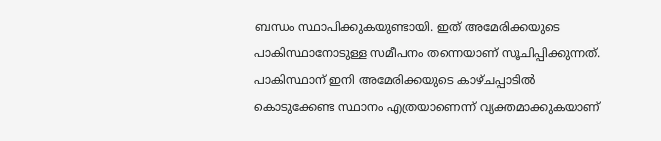ബന്ധം സ്ഥാപിക്കുകയുണ്ടായി. ഇത് അമേരിക്കയുടെ പാകിസ്ഥാനോടുള്ള സമീപനം തന്നെയാണ് സൂചിപ്പിക്കുന്നത്. പാകിസ്ഥാന് ഇനി അമേരിക്കയുടെ കാഴ്ചപ്പാടിൽ കൊടുക്കേണ്ട സ്ഥാനം എത്രയാണെന്ന് വ്യക്തമാക്കുകയാണ്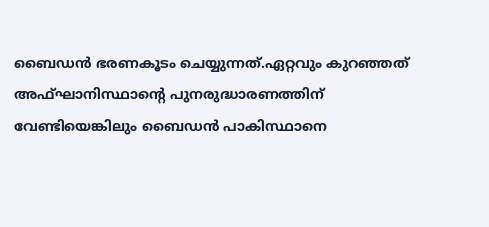ബൈഡൻ ഭരണകൂടം ചെയ്യുന്നത്.ഏറ്റവും കുറഞ്ഞത് അഫ്ഘാനിസ്ഥാന്റെ പുനരുദ്ധാരണത്തിന് വേണ്ടിയെങ്കിലും ബൈഡൻ പാകിസ്ഥാനെ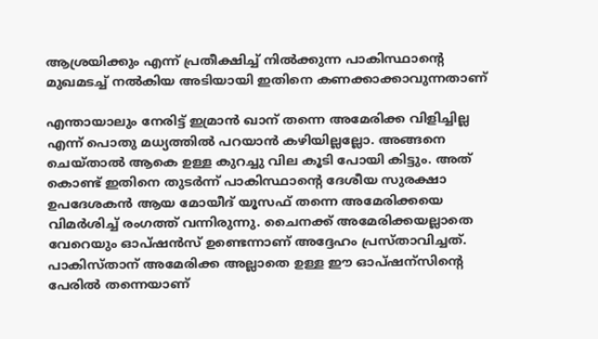ആശ്രയിക്കും എന്ന് പ്രതീക്ഷിച്ച് നിൽക്കുന്ന പാകിസ്ഥാന്റെ മുഖമടച്ച് നൽകിയ അടിയായി ഇതിനെ കണക്കാക്കാവുന്നതാണ്

എന്തായാലും നേരിട്ട് ഇമ്രാൻ ഖാന് തന്നെ അമേരിക്ക വിളിച്ചില്ല എന്ന് പൊതു മധ്യത്തിൽ പറയാൻ കഴിയില്ലല്ലോ. അങ്ങനെ ചെയ്‌താൽ ആകെ ഉള്ള കുറച്ചു വില കൂടി പോയി കിട്ടും. അത് കൊണ്ട് ഇതിനെ തുടർന്ന് പാകിസ്ഥാന്റെ ദേശീയ സുരക്ഷാ ഉപദേശകൻ ആയ മോയീദ് യൂസഫ് തന്നെ അമേരിക്കയെ വിമർശിച്ച് രംഗത്ത് വന്നിരുന്നു. ചൈനക്ക് അമേരിക്കയല്ലാതെ വേറെയും ഓപ്ഷൻസ് ഉണ്ടെന്നാണ് അദ്ദേഹം പ്രസ്‌താവിച്ചത്‌. പാകിസ്താന് അമേരിക്ക അല്ലാതെ ഉള്ള ഈ ഓപ്ഷന്സിന്റെ പേരിൽ തന്നെയാണ്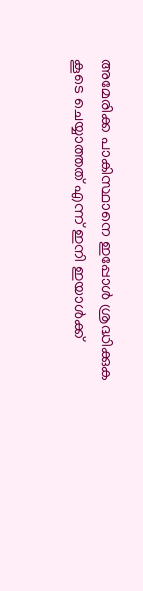അമേരിക്ക പാകിസ്ഥാനെ ഇപ്പോൾ ശ്രദ്ധിക്കുക കൂടെ ചെയ്യാത്തത് എന്ന് ഇനി ഇയാൾക്ക്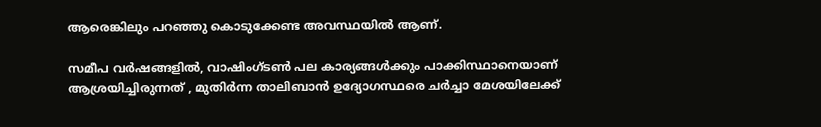ആരെങ്കിലും പറഞ്ഞു കൊടുക്കേണ്ട അവസ്ഥയിൽ ആണ്.

സമീപ വർഷങ്ങളിൽ, വാഷിംഗ്ടൺ പല കാര്യങ്ങൾക്കും പാക്കിസ്ഥാനെയാണ് ആശ്രയിച്ചിരുന്നത് , മുതിർന്ന താലിബാൻ ഉദ്യോഗസ്ഥരെ ചർച്ചാ മേശയിലേക്ക്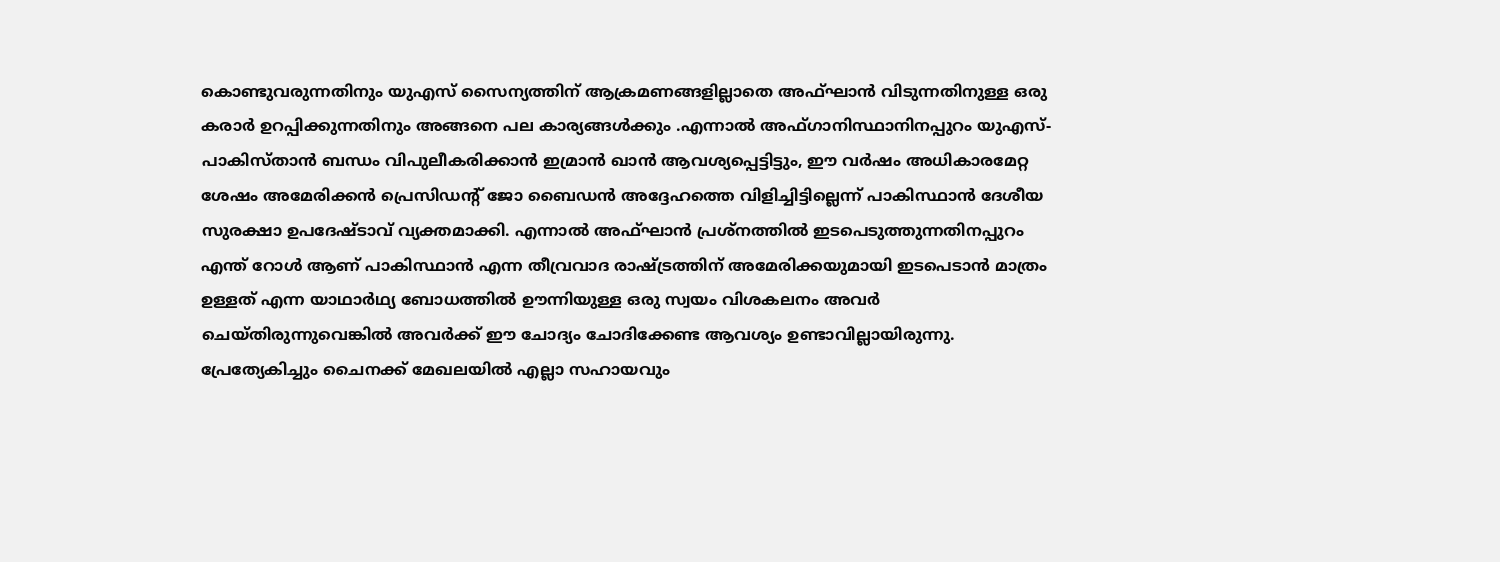കൊണ്ടുവരുന്നതിനും യുഎസ് സൈന്യത്തിന് ആക്രമണങ്ങളില്ലാതെ അഫ്ഘാൻ വിടുന്നതിനുള്ള ഒരു കരാർ ഉറപ്പിക്കുന്നതിനും അങ്ങനെ പല കാര്യങ്ങൾക്കും .എന്നാൽ അഫ്ഗാനിസ്ഥാനിനപ്പുറം യുഎസ്-പാകിസ്താൻ ബന്ധം വിപുലീകരിക്കാൻ ഇമ്രാൻ ഖാൻ ആവശ്യപ്പെട്ടിട്ടും, ഈ വർഷം അധികാരമേറ്റ ശേഷം അമേരിക്കൻ പ്രെസിഡന്റ് ജോ ബൈഡൻ അദ്ദേഹത്തെ വിളിച്ചിട്ടില്ലെന്ന് പാകിസ്ഥാൻ ദേശീയ സുരക്ഷാ ഉപദേഷ്ടാവ് വ്യക്തമാക്കി. എന്നാൽ അഫ്ഘാൻ പ്രശ്‌നത്തിൽ ഇടപെടുത്തുന്നതിനപ്പുറം എന്ത് റോൾ ആണ് പാകിസ്ഥാൻ എന്ന തീവ്രവാദ രാഷ്ട്രത്തിന് അമേരിക്കയുമായി ഇടപെടാൻ മാത്രം ഉള്ളത് എന്ന യാഥാർഥ്യ ബോധത്തിൽ ഊന്നിയുള്ള ഒരു സ്വയം വിശകലനം അവർ ചെയ്തിരുന്നുവെങ്കിൽ അവർക്ക് ഈ ചോദ്യം ചോദിക്കേണ്ട ആവശ്യം ഉണ്ടാവില്ലായിരുന്നു. പ്രേത്യേകിച്ചും ചൈനക്ക് മേഖലയിൽ എല്ലാ സഹായവും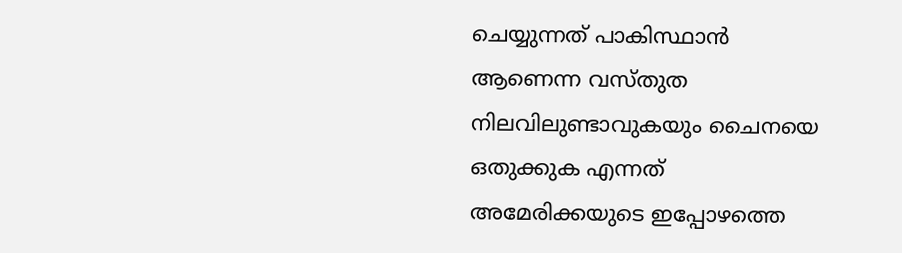ചെയ്യുന്നത് പാകിസ്ഥാൻ ആണെന്ന വസ്തുത നിലവിലുണ്ടാവുകയും ചൈനയെ ഒതുക്കുക എന്നത് അമേരിക്കയുടെ ഇപ്പോഴത്തെ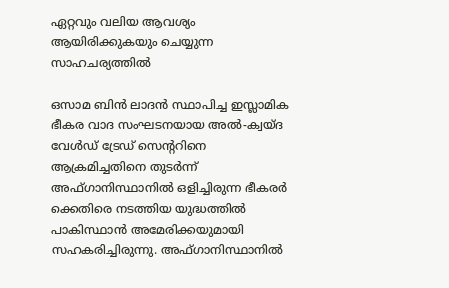ഏറ്റവും വലിയ ആവശ്യം ആയിരിക്കുകയും ചെയ്യുന്ന സാഹചര്യത്തിൽ

ഒസാമ ബിൻ ലാദൻ സ്ഥാപിച്ച ഇസ്ലാമിക ഭീകര വാദ സംഘടനയായ അൽ-ക്വയ്ദ വേൾഡ് ട്രേഡ് സെന്ററിനെ ആക്രമിച്ചതിനെ തുടർന്ന് അഫ്‌ഗാനിസ്ഥാനിൽ ഒളിച്ചിരുന്ന ഭീകരർ ക്കെതിരെ നടത്തിയ യുദ്ധത്തിൽ പാകിസ്ഥാൻ അമേരിക്കയുമായി സഹകരിച്ചിരുന്നു. അഫ്ഗാനിസ്ഥാനിൽ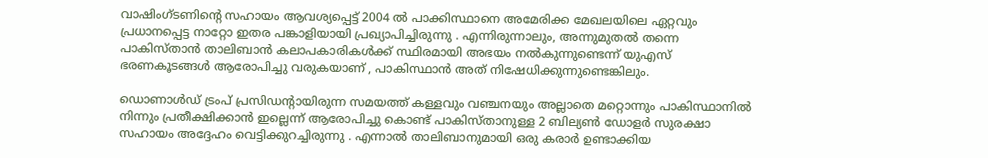വാഷിംഗ്ടണിന്റെ സഹായം ആവശ്യപ്പെട്ട് 2004 ൽ പാക്കിസ്ഥാനെ അമേരിക്ക മേഖലയിലെ ഏറ്റവും പ്രധാനപ്പെട്ട നാറ്റോ ഇതര പങ്കാളിയായി പ്രഖ്യാപിച്ചിരുന്നു . എന്നിരുന്നാലും, അന്നുമുതൽ തന്നെ പാകിസ്താൻ താലിബാൻ കലാപകാരികൾക്ക് സ്ഥിരമായി അഭയം നൽകുന്നുണ്ടെന്ന് യുഎസ് ഭരണകൂടങ്ങൾ ആരോപിച്ചു വരുകയാണ് , പാകിസ്ഥാൻ അത് നിഷേധിക്കുന്നുണ്ടെങ്കിലും.

ഡൊണാൾഡ് ട്രംപ് പ്രസിഡന്റായിരുന്ന സമയത്ത് കള്ളവും വഞ്ചനയും അല്ലാതെ മറ്റൊന്നും പാകിസ്ഥാനിൽ നിന്നും പ്രതീക്ഷിക്കാൻ ഇല്ലെന്ന് ആരോപിച്ചു കൊണ്ട് പാകിസ്താനുള്ള 2 ബില്യൺ ഡോളർ സുരക്ഷാ സഹായം അദ്ദേഹം വെട്ടിക്കുറച്ചിരുന്നു . എന്നാൽ താലിബാനുമായി ഒരു കരാർ ഉണ്ടാക്കിയ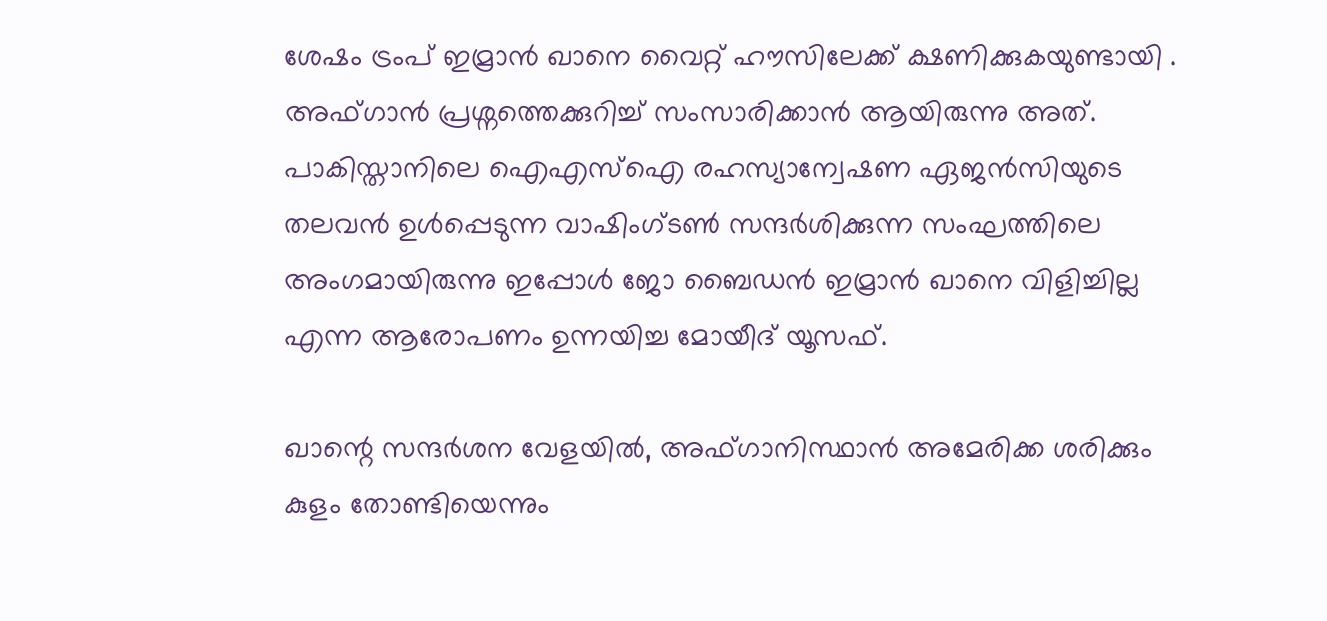ശേഷം ട്രംപ് ഇമ്രാൻ ഖാനെ വൈറ്റ് ഹൗസിലേക്ക് ക്ഷണിക്കുകയുണ്ടായി . അഫ്ഗാൻ പ്രശ്നത്തെക്കുറിച്ച് സംസാരിക്കാൻ ആയിരുന്നു അത്. പാകിസ്താനിലെ ഐഎസ്ഐ രഹസ്യാന്വേഷണ ഏജൻസിയുടെ തലവൻ ഉൾപ്പെടുന്ന വാഷിംഗ്ടൺ സന്ദർശിക്കുന്ന സംഘത്തിലെ അംഗമായിരുന്നു ഇപ്പോൾ ജോ ബൈഡൻ ഇമ്രാൻ ഖാനെ വിളിച്ചില്ല എന്ന ആരോപണം ഉന്നയിച്ച മോയീദ് യൂസഫ്.

ഖാന്റെ സന്ദർശന വേളയിൽ, അഫ്ഗാനിസ്ഥാൻ അമേരിക്ക ശരിക്കും കുളം തോണ്ടിയെന്നും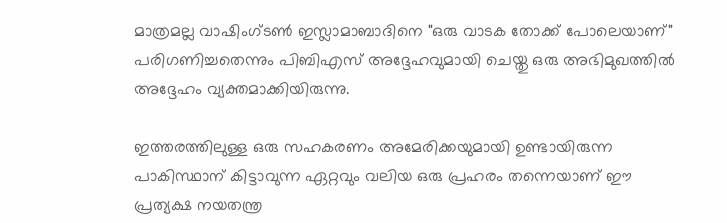മാത്രമല്ല വാഷിംഗ്ടൺ ഇസ്ലാമാബാദിനെ "ഒരു വാടക തോക്ക് പോലെയാണ്" പരിഗണിച്ചതെന്നും പിബിഎസ് അദ്ദേഹവുമായി ചെയ്തു ഒരു അഭിമുഖത്തിൽ അദ്ദേഹം വ്യക്തമാക്കിയിരുന്നു.

ഇത്തരത്തിലുള്ള ഒരു സഹകരണം അമേരിക്കയുമായി ഉണ്ടായിരുന്ന പാകിസ്ഥാന് കിട്ടാവുന്ന ഏറ്റവും വലിയ ഒരു പ്രഹരം തന്നെയാണ് ഈ പ്രത്യക്ഷ നയതന്ത്ര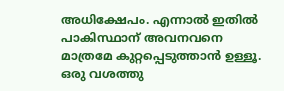അധിക്ഷേപം. എന്നാൽ ഇതിൽ പാകിസ്ഥാന് അവനവനെ മാത്രമേ കുറ്റപ്പെടുത്താൻ ഉള്ളൂ. ഒരു വശത്തു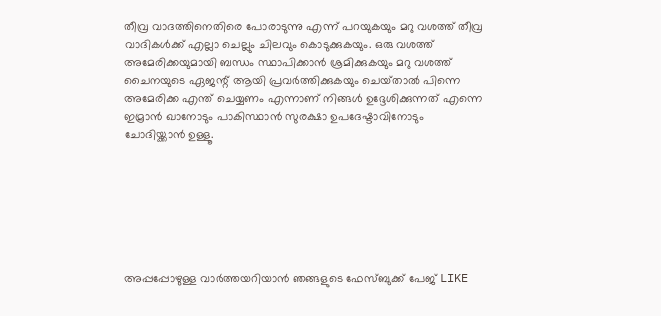തീവ്ര വാദത്തിനെതിരെ പോരാടുന്നു എന്ന് പറയുകയും മറു വശത്ത് തീവ്ര വാദികൾക്ക് എല്ലാ ചെല്ലും ചിലവും കൊടുക്കുകയും. ഒരു വശത്ത് അമേരിക്കയുമായി ബന്ധം സ്ഥാപിക്കാൻ ശ്രമിക്കുകയും മറു വശത്ത് ചൈനയുടെ ഏജന്റ് ആയി പ്രവർത്തിക്കുകയും ചെയ്‌താൽ പിന്നെ അമേരിക്ക എന്ത് ചെയ്യണം എന്നാണ് നിങ്ങൾ ഉദ്ദേശിക്കുന്നത് എന്നെ ഇമ്രാൻ ഖാനോടും പാകിസ്ഥാൻ സുരക്ഷാ ഉപദേഷ്ടാവിനോടും ചോദിയ്ക്കാൻ ഉള്ളൂ.







അപ്പപ്പോഴുള്ള വാര്‍ത്തയറിയാന്‍ ഞങ്ങളുടെ ഫേസ്‌ബുക്ക്‌ പേജ് LIKE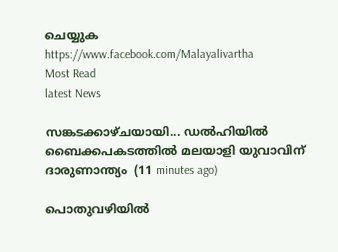ചെയ്യുക
https://www.facebook.com/Malayalivartha
Most Read
latest News

സങ്കടക്കാഴ്ചയായി... ഡൽഹിയിൽ ബൈക്കപകടത്തിൽ മലയാളി യുവാവിന് ദാരുണാന്ത്യം  (11 minutes ago)

പൊതുവഴിയിൽ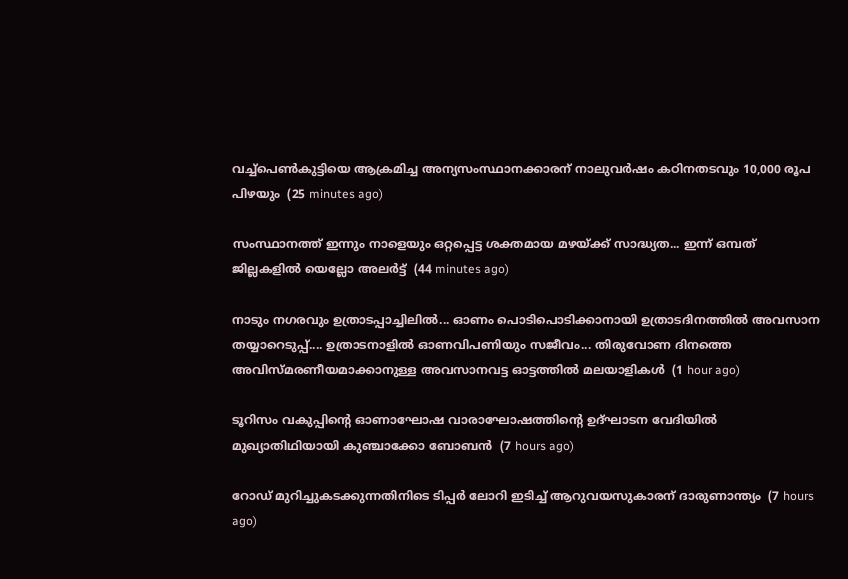വച്ച്പെൺകുട്ടിയെ ആക്രമിച്ച അന്യസംസ്ഥാനക്കാരന് നാലുവർഷം കഠിനതടവും 10,000 രൂപ പിഴയും  (25 minutes ago)

സംസ്ഥാനത്ത് ഇന്നും നാളെയും ഒറ്റപ്പെട്ട ശക്തമായ മഴയ്ക്ക് സാദ്ധ്യത... ഇന്ന് ഒമ്പത് ജില്ലകളിൽ യെല്ലോ അലർട്ട്  (44 minutes ago)

നാടും നഗരവും ഉത്രാടപ്പാച്ചിലിൽ... ഓണം പൊടിപൊടിക്കാനായി ഉത്രാടദിനത്തിൽ അവസാന തയ്യാറെടുപ്പ്.... ഉത്രാടനാളിൽ ഓണവിപണിയും സജീവം... തിരുവോണ ദിനത്തെ അവിസ്മരണീയമാക്കാനുള്ള അവസാനവട്ട ഓട്ടത്തിൽ മലയാളികൾ  (1 hour ago)

ടൂറിസം വകുപ്പിന്റെ ഓണാഘോഷ വാരാഘോഷത്തിന്റെ ഉദ്ഘാടന വേദിയില്‍ മുഖ്യാതിഥിയായി കുഞ്ചാക്കോ ബോബന്‍  (7 hours ago)

റോഡ് മുറിച്ചുകടക്കുന്നതിനിടെ ടിപ്പര്‍ ലോറി ഇടിച്ച് ആറുവയസുകാരന് ദാരുണാന്ത്യം  (7 hours ago)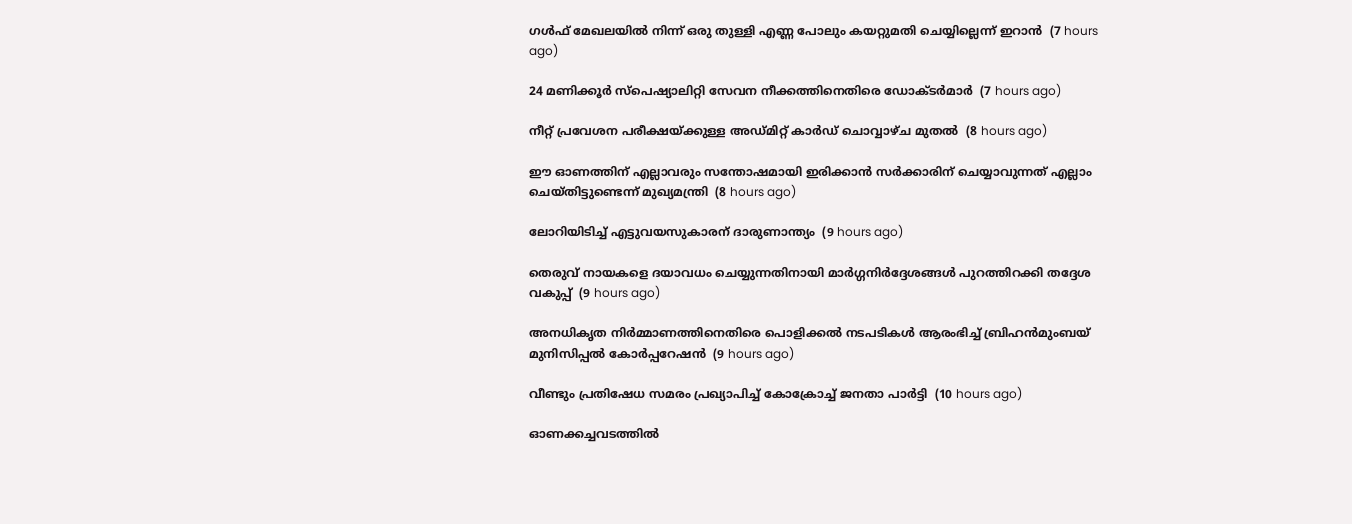ഗള്‍ഫ് മേഖലയില്‍ നിന്ന് ഒരു തുള്ളി എണ്ണ പോലും കയറ്റുമതി ചെയ്യില്ലെന്ന് ഇറാന്‍  (7 hours ago)

24 മണിക്കൂര്‍ സ്‌പെഷ്യാലിറ്റി സേവന നീക്കത്തിനെതിരെ ഡോക്ടര്‍മാര്‍  (7 hours ago)

നീറ്റ് പ്രവേശന പരീക്ഷയ്ക്കുള്ള അഡ്മിറ്റ് കാര്‍ഡ് ചൊവ്വാഴ്ച മുതല്‍  (8 hours ago)

ഈ ഓണത്തിന് എല്ലാവരും സന്തോഷമായി ഇരിക്കാന്‍ സര്‍ക്കാരിന് ചെയ്യാവുന്നത് എല്ലാം ചെയ്തിട്ടുണ്ടെന്ന് മുഖ്യമന്ത്രി  (8 hours ago)

ലോറിയിടിച്ച് എട്ടുവയസുകാരന് ദാരുണാന്ത്യം  (9 hours ago)

തെരുവ് നായകളെ ദയാവധം ചെയ്യുന്നതിനായി മാര്‍ഗ്ഗനിര്‍ദ്ദേശങ്ങള്‍ പുറത്തിറക്കി തദ്ദേശ വകുപ്പ്  (9 hours ago)

അനധികൃത നിര്‍മ്മാണത്തിനെതിരെ പൊളിക്കല്‍ നടപടികള്‍ ആരംഭിച്ച് ബ്രിഹന്‍മുംബയ് മുനിസിപ്പല്‍ കോര്‍പ്പറേഷന്‍  (9 hours ago)

വീണ്ടും പ്രതിഷേധ സമരം പ്രഖ്യാപിച്ച് കോക്രോച്ച് ജനതാ പാര്‍ട്ടി  (10 hours ago)

ഓണക്കച്ചവടത്തില്‍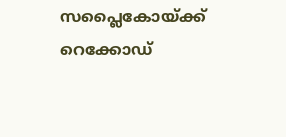സപ്ലൈകോയ്ക്ക് റെക്കോഡ്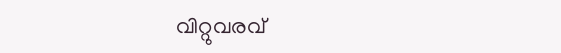വിറ്റുവരവ്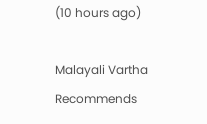(10 hours ago)

Malayali Vartha Recommends